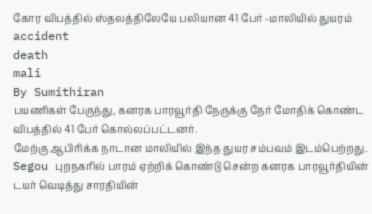கோர விபத்தில் ஸ்தலத்திலேயே பலியான 41 பேர் -மாலியில் துயரம்
accident
death
mali
By Sumithiran
பயணிகள் பேருந்து, கனரக பாரவூர்தி நேருக்கு நேர் மோதிக் கொண்ட விபத்தில் 41 பேர் கொல்லப்பட்டனர்.
மேற்கு ஆபிரிக்க நாடான மாலியில் இந்த துயர சம்பவம் இடம்பெற்றது.
Segou புறநகரில் பாரம் ஏற்றிக் கொண்டு சென்ற கனரக பாரவூர்தியின் டயர் வெடித்து சாரதியின்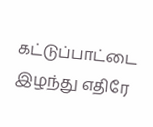கட்டுப்பாட்டை இழந்து எதிரே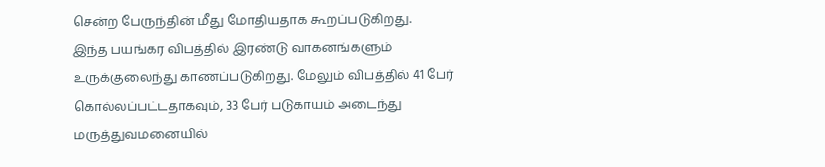சென்ற பேருந்தின் மீது மோதியதாக கூறப்படுகிறது.
இந்த பயங்கர விபத்தில் இரண்டு வாகனங்களும் உருக்குலைந்து காணப்படுகிறது. மேலும் விபத்தில் 41 பேர் கொல்லப்பட்டதாகவும், 33 பேர் படுகாயம் அடைந்து மருத்துவமனையில்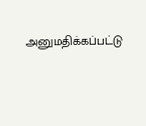அனுமதிக்கப்பட்டு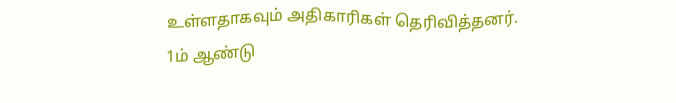உள்ளதாகவும் அதிகாரிகள் தெரிவித்தனர்.
1ம் ஆண்டு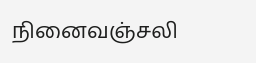நினைவஞ்சலி